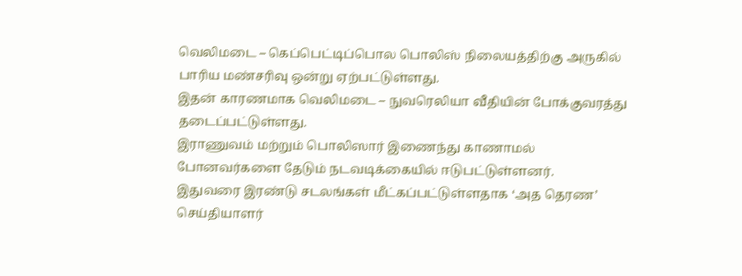வெலிமடை – கெப்பெட்டிப்பொல பொலிஸ் நிலையத்திற்கு அருகில் பாரிய மண்சரிவு ஒன்று ஏற்பட்டுள்ளது.
இதன் காரணமாக வெலிமடை – நுவரெலியா வீதியின் போக்குவரத்து தடைப்பட்டுள்ளது.
இராணுவம் மற்றும் பொலிஸார் இணைந்து காணாமல் போனவர்களை தேடும் நடவடிக்கையில் ஈடுபட்டுள்ளனர்.
இதுவரை இரண்டு சடலங்கள் மீட்கப்பட்டுள்ளதாக ‘அத தெரண’ செய்தியாளர்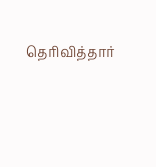தெரிவித்தார்